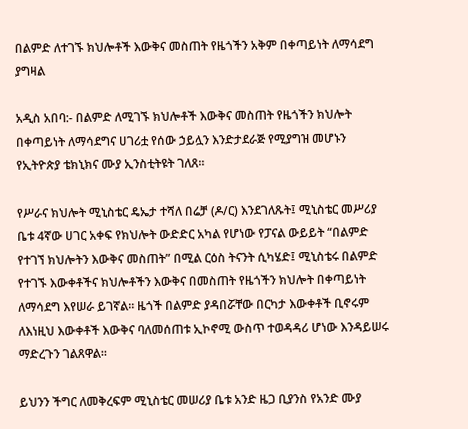በልምድ ለተገኙ ክህሎቶች እውቅና መስጠት የዜጎችን አቅም በቀጣይነት ለማሳደግ ያግዛል

አዲስ አበባ:- በልምድ ለሚገኙ ክህሎቶች እውቅና መስጠት የዜጎችን ክህሎት በቀጣይነት ለማሳደግና ሀገሪቷ የሰው ኃይሏን እንድታደራጅ የሚያግዝ መሆኑን የኢትዮጵያ ቴክኒክና ሙያ ኢንስቲትዩት ገለጸ።

የሥራና ክህሎት ሚኒስቴር ዴኤታ ተሻለ በሬቻ (ዶ/ር) እንደገለጹት፤ ሚኒስቴር መሥሪያ ቤቱ 4ኛው ሀገር አቀፍ የክህሎት ውድድር አካል የሆነው የፓናል ውይይት “በልምድ የተገኘ ክህሎትን እውቅና መስጠት” በሚል ርዕስ ትናንት ሲካሄድ፤ ሚኒስቴሩ በልምድ የተገኙ እውቀቶችና ክህሎቶችን እውቅና በመስጠት የዜጎችን ክህሎት በቀጣይነት ለማሳደግ እየሠራ ይገኛል። ዜጎች በልምድ ያዳበሯቸው በርካታ እውቀቶች ቢኖሩም ለእነዚህ እውቀቶች እውቅና ባለመሰጠቱ ኢኮኖሚ ውስጥ ተወዳዳሪ ሆነው እንዳይሠሩ ማድረጉን ገልጸዋል።

ይህንን ችግር ለመቅረፍም ሚኒስቴር መሠሪያ ቤቱ አንድ ዜጋ ቢያንስ የአንድ ሙያ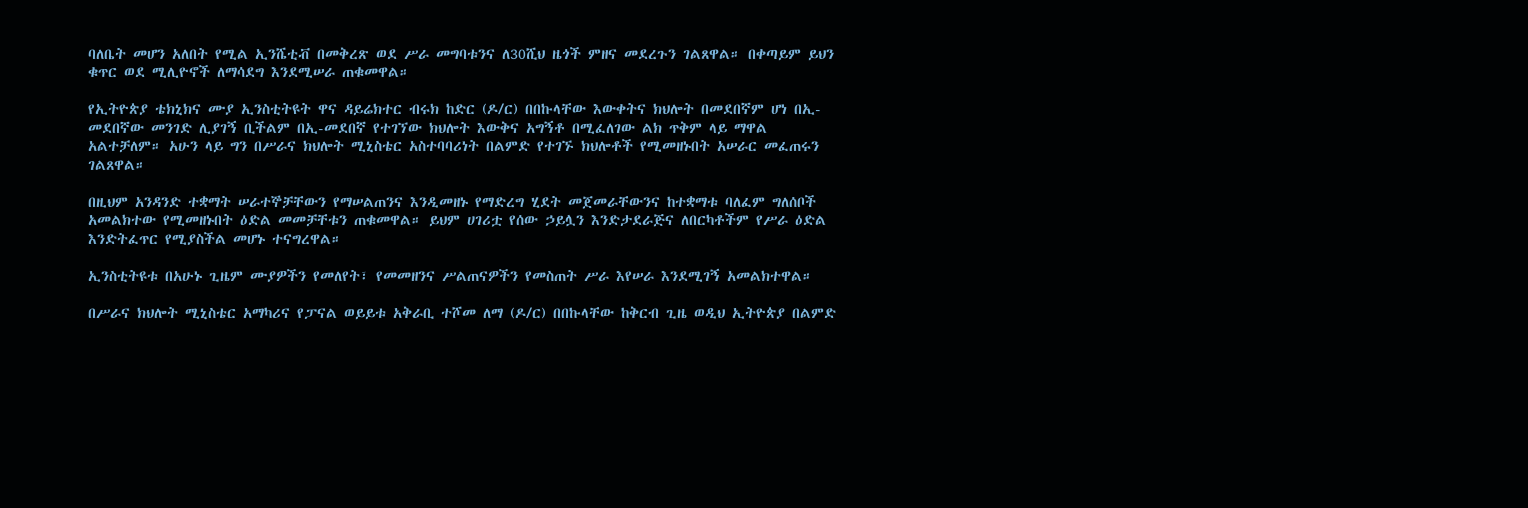ባለቤት መሆን አለበት የሚል ኢንሼቲቭ በመቅረጽ ወደ ሥራ መግባቱንና ለ30ሺህ ዜጎች ምዘና መደረጉን ገልጸዋል። በቀጣይም ይህን ቁጥር ወደ ሚሊዮኖች ለማሳደግ እንደሚሠራ ጠቁመዋል።

የኢትዮጵያ ቴክኒክና ሙያ ኢንስቲትዩት ዋና ዳይሬክተር ብሩክ ከድር (ዶ/ር) በበኩላቸው እውቀትና ክህሎት በመደበኛም ሆነ በኢ-መደበኛው መንገድ ሊያገኝ ቢችልም በኢ-መደበኛ የተገኘው ክህሎት እውቅና አግኝቶ በሚፈለገው ልክ ጥቅም ላይ ማዋል አልተቻለም። አሁን ላይ ግን በሥራና ክህሎት ሚኒስቴር አስተባባሪነት በልምድ የተገኙ ክህሎቶች የሚመዘኑበት አሠራር መፈጠሩን ገልጸዋል።

በዚህም አንዳንድ ተቋማት ሠራተኞቻቸውን የማሠልጠንና እንዲመዘኑ የማድረግ ሂደት መጀመራቸውንና ከተቋማቱ ባለፈም ግለሰቦች አመልክተው የሚመዘኑበት ዕድል መመቻቸቱን ጠቁመዋል። ይህም ሀገሪቷ የሰው ኃይሏን እንድታደራጅና ለበርካቶችም የሥራ ዕድል እንድትፈጥር የሚያስችል መሆኑ ተናግረዋል።

ኢንስቲትዩቱ በአሁኑ ጊዜም ሙያዎችን የመለየት፣ የመመዘንና ሥልጠናዎችን የመስጠት ሥራ እየሠራ እንደሚገኝ አመልክተዋል።

በሥራና ክህሎት ሚኒስቴር አማካሪና የፓናል ወይይቱ አቅራቢ ተሾመ ለማ (ዶ/ር) በበኩላቸው ከቅርብ ጊዜ ወዲህ ኢትዮጵያ በልምድ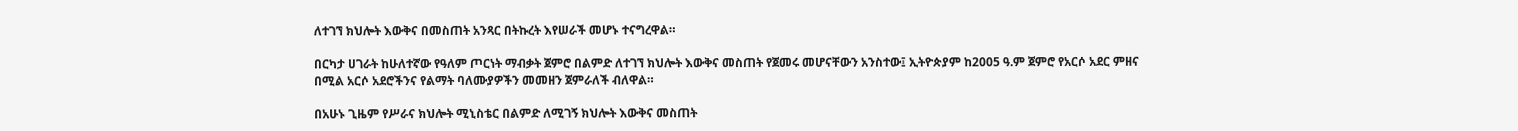ለተገኘ ክህሎት እውቅና በመስጠት አንጻር በትኩረት እየሠራች መሆኑ ተናግረዋል።

በርካታ ሀገራት ከሁለተኛው የዓለም ጦርነት ማብቃት ጀምሮ በልምድ ለተገኘ ክህሎት እውቅና መስጠት የጀመሩ መሆናቸውን አንስተው፤ ኢትዮጵያም ከ2005 ዓ.ም ጀምሮ የአርሶ አደር ምዘና በሚል አርሶ አደሮችንና የልማት ባለሙያዎችን መመዘን ጀምራለች ብለዋል።

በአሁኑ ጊዜም የሥራና ክህሎት ሚኒስቴር በልምድ ለሚገኝ ክህሎት እውቅና መስጠት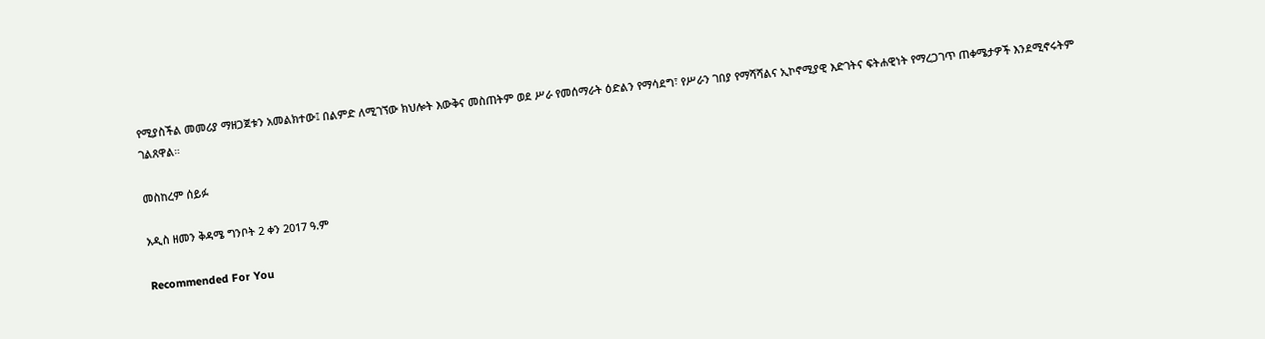የሚያስችል መመሪያ ማዘጋጀቱን አመልክተው፤ በልምድ ለሚገኘው ክህሎት እውቅና መስጠትም ወደ ሥራ የመሰማራት ዕድልን የማሳደግ፣ የሥራን ገበያ የማሻሻልና ኢኮኖሚያዊ እድገትና ፍትሐዊነት የማረጋገጥ ጠቀሜታዎች እንደሚኖሩትም ገልጸዋል።

መስከረም ሰይፉ

አዲስ ዘመን ቅዳሜ ግንቦት 2 ቀን 2017 ዓ.ም

Recommended For You